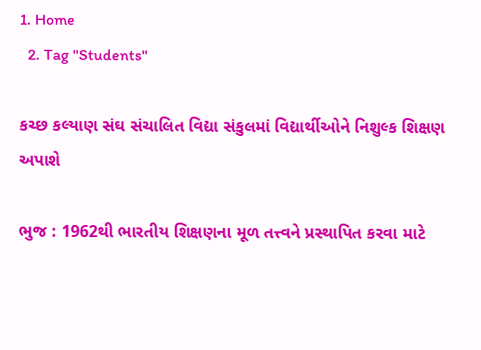1. Home
  2. Tag "Students"

કચ્છ કલ્યાણ સંઘ સંચાલિત વિદ્યા સંકુલમાં વિદ્યાર્થીઓને નિશુલ્ક શિક્ષણ અપાશે

ભુજ : 1962થી ભારતીય શિક્ષણના મૂળ તત્ત્વને પ્રસ્થાપિત કરવા માટે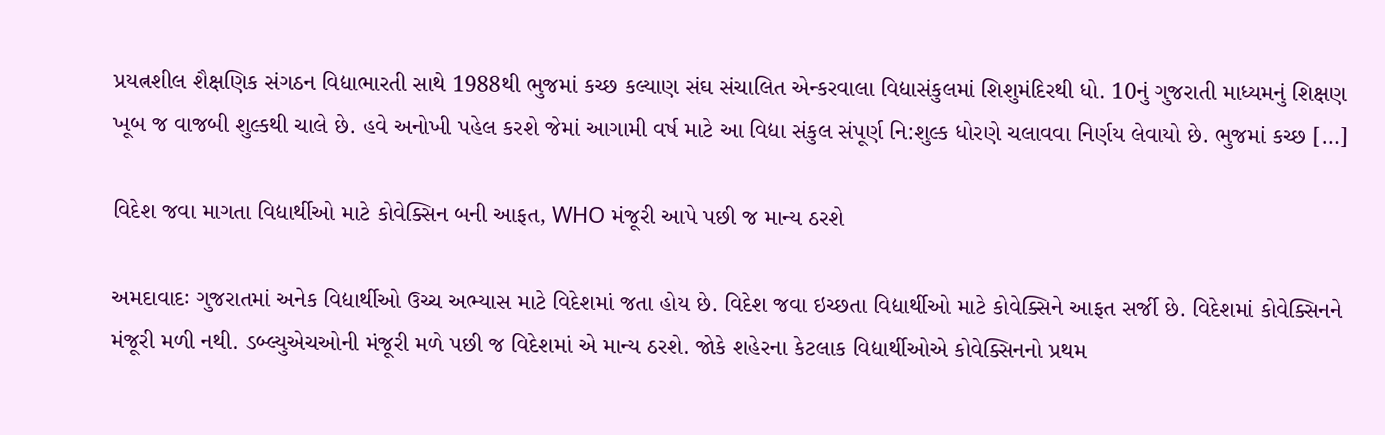પ્રયત્નશીલ શૈક્ષણિક સંગઠન વિદ્યાભારતી સાથે 1988થી ભુજમાં કચ્છ કલ્યાણ સંઘ સંચાલિત એન્કરવાલા વિદ્યાસંકુલમાં શિશુમંદિરથી ધો. 10નું ગુજરાતી માધ્યમનું શિક્ષણ ખૂબ જ વાજબી શુલ્કથી ચાલે છે. હવે અનોખી પહેલ કરશે જેમાં આગામી વર્ષ માટે આ વિદ્યા સંકુલ સંપૂર્ણ નિ:શુલ્ક ધોરણે ચલાવવા નિર્ણય લેવાયો છે. ભુજમાં કચ્છ […]

વિદેશ જવા માગતા વિદ્યાર્થીઓ માટે કોવેક્સિન બની આફત, WHO મંજૂરી આપે પછી જ માન્ય ઠરશે

અમદાવાદઃ ગુજરાતમાં અનેક વિદ્યાર્થીઓ ઉચ્ચ અભ્યાસ માટે વિદેશમાં જતા હોય છે. વિદેશ જવા ઇચ્છતા વિદ્યાર્થીઓ માટે કોવેક્સિને આફત સર્જી છે. વિદેશમાં કોવેક્સિનને મંજૂરી મળી નથી. ડબ્લ્યુએચઓની મંજૂરી મળે પછી જ વિદેશમાં એ માન્ય ઠરશે. જોકે શહેરના કેટલાક વિદ્યાર્થીઓએ કોવેક્સિનનો પ્રથમ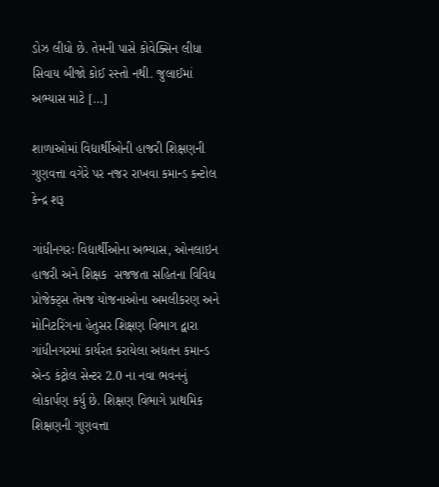ડોઝ લીધો છે. તેમની પાસે કોવેક્સિન લીધા સિવાય બીજો કોઈ રસ્તો નથી. જુલાઈમાં અભ્યાસ માટે […]

શાળાઓમાં વિદ્યાર્થીઓની હાજરી શિક્ષણની ગુણવત્તા વગેરે પર નજર રાખવા કમાન્ડ કન્ટોલ કેન્દ્ર શરૂ

ગાંધીનગરઃ વિદ્યાર્થીઓના અભ્યાસ, ઓનલાઇન હાજરી અને શિક્ષક  સજજતા સહિતના વિવિધ પ્રોજેક્ટ્સ તેમજ યોજનાઓના અમલીકરણ અને મોનિટરિંગના હેતુસર શિક્ષણ વિભાગ દ્વારા ગાંધીનગરમાં કાર્યરત કરાયેલા અદ્યતન કમાન્ડ એન્ડ કંટ્રોલ સેન્ટર 2.0 ના નવા ભવનનું લોકાર્પણ કર્યુ છે. શિક્ષણ વિભાગે પ્રાથમિક શિક્ષણની ગુણવત્તા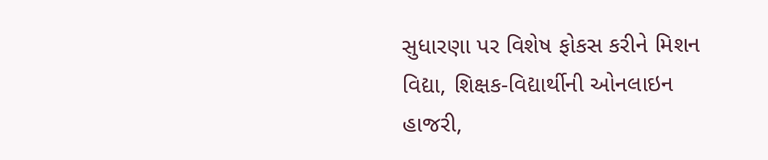સુધારણા પર વિશેષ ફોકસ કરીને મિશન વિદ્યા, શિક્ષક-વિદ્યાર્થીની ઓનલાઇન હાજરી,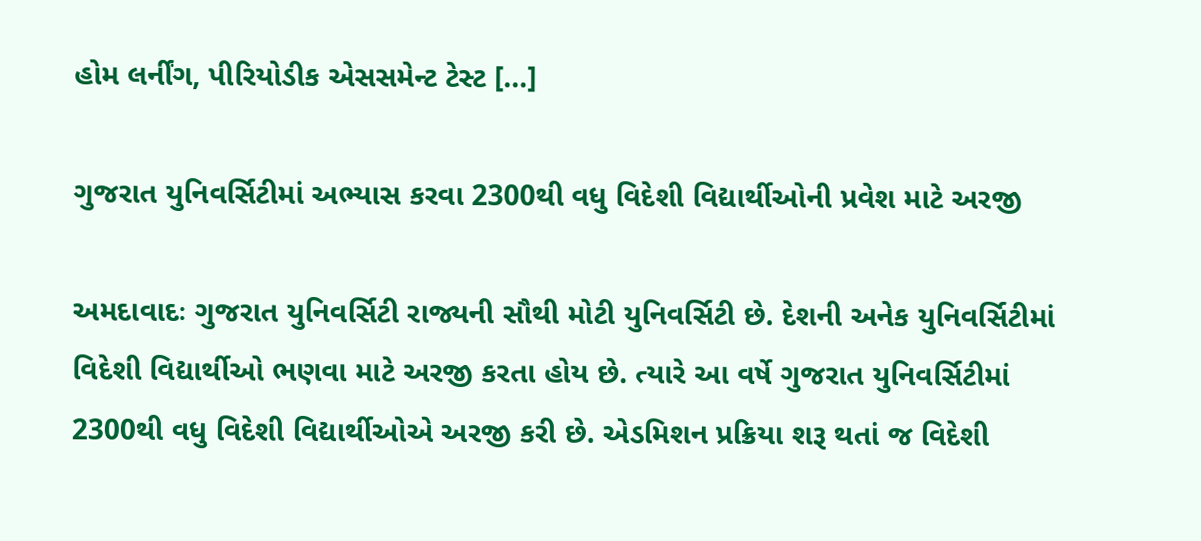હોમ લર્નીંગ, પીરિયોડીક એસસમેન્ટ ટેસ્ટ […]

ગુજરાત યુનિવર્સિટીમાં અભ્યાસ કરવા 2300થી વધુ વિદેશી વિદ્યાર્થીઓની પ્રવેશ માટે અરજી

અમદાવાદઃ ગુજરાત યુનિવર્સિટી રાજ્યની સૌથી મોટી યુનિવર્સિટી છે. દેશની અનેક યુનિવર્સિટીમાં વિદેશી વિદ્યાર્થીઓ ભણવા માટે અરજી કરતા હોય છે. ત્યારે આ વર્ષે ગુજરાત યુનિવર્સિટીમાં 2300થી વધુ વિદેશી વિદ્યાર્થીઓએ અરજી કરી છે. એડમિશન પ્રક્રિયા શરૂ થતાં જ વિદેશી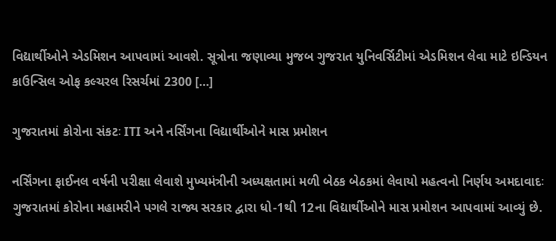વિદ્યાર્થીઓને એડમિશન આપવામાં આવશે. સૂત્રોના જણાવ્યા મુજબ ગુજરાત યુનિવર્સિટીમાં એડમિશન લેવા માટે ઇન્ડિયન કાઉન્સિલ ઓફ કલ્ચરલ રિસર્ચમાં 2300 […]

ગુજરાતમાં કોરોના સંકટઃ ITI અને નર્સિંગના વિદ્યાર્થીઓને માસ પ્રમોશન

નર્સિંગના ફાઈનલ વર્ષની પરીક્ષા લેવાશે મુખ્યમંત્રીની અધ્યક્ષતામાં મળી બેઠક બેઠકમાં લેવાયો મહત્વનો નિર્ણય અમદાવાદઃ ગુજરાતમાં કોરોના મહામરીને પગલે રાજ્ય સરકાર દ્વારા ધો-1થી 12ના વિદ્યાર્થીઓને માસ પ્રમોશન આપવામાં આવ્યું છે.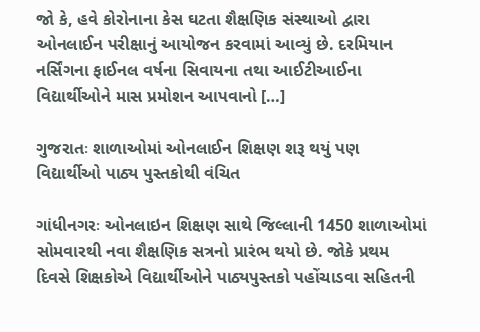જો કે, હવે કોરોનાના કેસ ઘટતા શૈક્ષણિક સંસ્થાઓ દ્વારા ઓનલાઈન પરીક્ષાનું આયોજન કરવામાં આવ્યું છે. દરમિયાન નર્સિંગના ફાઈનલ વર્ષના સિવાયના તથા આઈટીઆઈના વિદ્યાર્થીઓને માસ પ્રમોશન આપવાનો […]

ગુજરાતઃ શાળાઓમાં ઓનલાઈન શિક્ષણ શરૂ થયું પણ વિદ્યાર્થીઓ પાઠ્ય પુસ્તકોથી વંચિત

ગાંધીનગરઃ ઓનલાઇન શિક્ષણ સાથે જિલ્લાની 1450 શાળાઓમાં સોમવારથી નવા શૈક્ષણિક સત્રનો પ્રારંભ થયો છે. જોકે પ્રથમ દિવસે શિક્ષકોએ વિદ્યાર્થીઓને પાઠ્યપુસ્તકો પહોંચાડવા સહિતની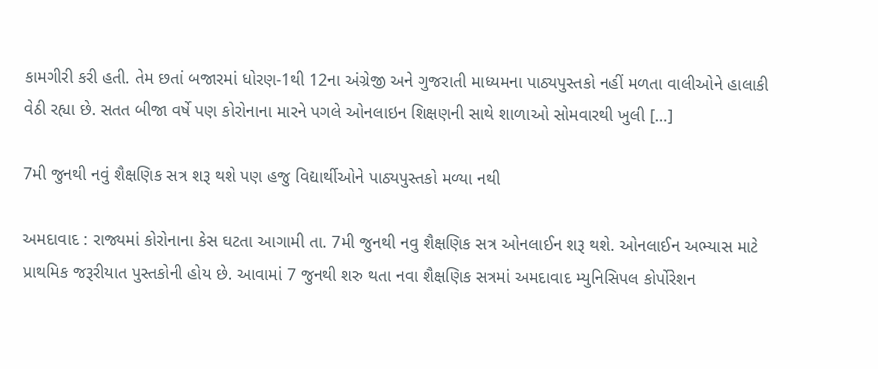કામગીરી કરી હતી. તેમ છતાં બજારમાં ધોરણ-1થી 12ના અંગ્રેજી અને ગુજરાતી માધ્યમના પાઠ્યપુસ્તકો નહીં મળતા વાલીઓને હાલાકી વેઠી રહ્યા છે. સતત બીજા વર્ષે પણ કોરોનાના મારને પગલે ઓનલાઇન શિક્ષણની સાથે શાળાઓ સોમવારથી ખુલી […]

7મી જુનથી નવું શૈક્ષણિક સત્ર શરૂ થશે પણ હજુ વિદ્યાર્થીઓને પાઠ્યપુસ્તકો મળ્યા નથી

અમદાવાદ : રાજ્યમાં કોરોનાના કેસ ઘટતા આગામી તા. 7મી જુનથી નવુ શૈક્ષણિક સત્ર ઓનલાઈન શરૂ થશે. ઓનલાઈન અભ્યાસ માટે પ્રાથમિક જરૂરીયાત પુસ્તકોની હોય છે. આવામાં 7 જુનથી શરુ થતા નવા શૈક્ષણિક સત્રમાં અમદાવાદ મ્યુનિસિપલ કોર્પોરેશન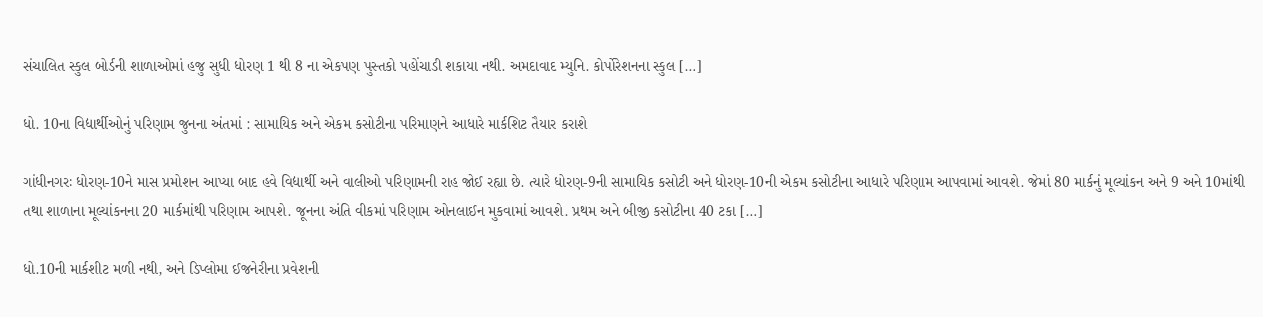સંચાલિત સ્કુલ બોર્ડની શાળાઓમાં હજુ સુધી ધોરણ 1 થી 8 ના એકપણ પુસ્તકો પહોંચાડી શકાયા નથી. અમદાવાદ મ્યુનિ. કોર્પોરેશનના સ્કુલ […]

ધો. 10ના વિદ્યાર્થીઓનું પરિણામ જુનના અંતમાં : સામાયિક અને એકમ કસોટીના પરિમાણને આધારે માર્કશિટ તૈયાર કરાશે

ગાંધીનગરઃ ધોરણ-10ને માસ પ્રમોશન આપ્યા બાદ હવે વિદ્યાર્થી અને વાલીઓ પરિણામની રાહ જોઈ રહ્યા છે. ત્યારે ધોરણ-9ની સામાયિક કસોટી અને ધોરણ-10ની એકમ કસોટીના આધારે પરિણામ આપવામાં આવશે. જેમાં 80 માર્કનું મૂલ્યાંકન અને 9 અને 10માંથી તથા શાળાના મૂલ્યાંકનના 20 માર્કમાંથી પરિણામ આપશે. જૂનના અંતિ વીકમાં પરિણામ ઓનલાઈન મુકવામાં આવશે. પ્રથમ અને બીજી કસોટીના 40 ટકા […]

ધો.10ની માર્કશીટ મળી નથી, અને ડિપ્લોમા ઈજનેરીના પ્રવેશની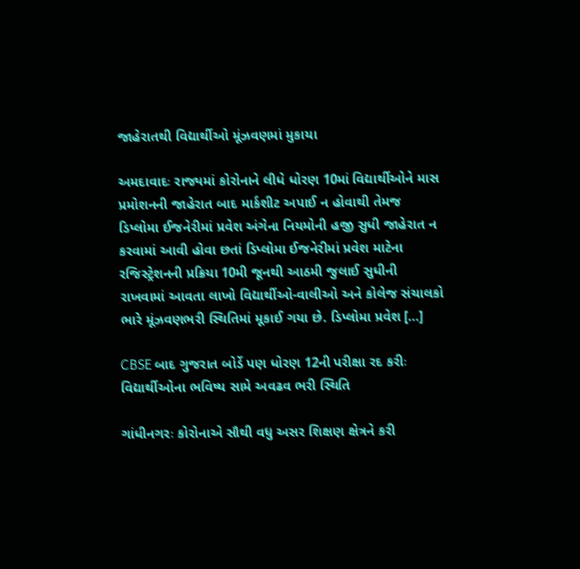જાહેરાતથી વિદ્યાર્થીઓ મૂંઝવણમાં મુકાયા

અમદાવાદઃ રાજ્યમાં કોરોનાને લીધે ધોરણ 10માં વિદ્યાર્થીઓને માસ પ્રમોશનની જાહેરાત બાદ માર્કશીટ અપાઈ ન હોવાથી તેમજ ડિપ્લોમા ઈજનેરીમાં પ્રવેશ અંગેના નિયમોની હજી સુધી જાહેરાત ન કરવામાં આવી હોવા છતાં ડિપ્લોમા ઈજનેરીમાં પ્રવેશ માટેના રજિસ્ટ્રેશનની પ્રક્રિયા 10મી જૂનથી આઠમી જુલાઈ સુધીની રાખવામાં આવતા લાખો વિદ્યાર્થીઓ-વાલીઓ અને કોલેજ સંચાલકો ભારે મૂંઝવણભરી સ્થિતિમાં મૂકાઈ ગયા છે. ડિપ્લોમા પ્રવેશ […]

CBSE બાદ ગુજરાત બોર્ડે પણ ધોરણ 12ની પરીક્ષા રદ કરીઃ વિદ્યાર્થીઓના ભવિષ્ય સામે અવઢવ ભરી સ્થિતિ

ગાંધીનગરઃ કોરોનાએ સૌથી વધુ અસર શિક્ષણ ક્ષેત્રને કરી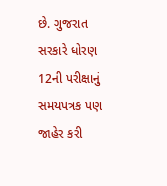છે. ગુજરાત સરકારે ધોરણ 12ની પરીક્ષાનું સમયપત્રક પણ જાહેર કરી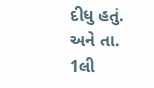દીધુ હતું. અને તા. 1લી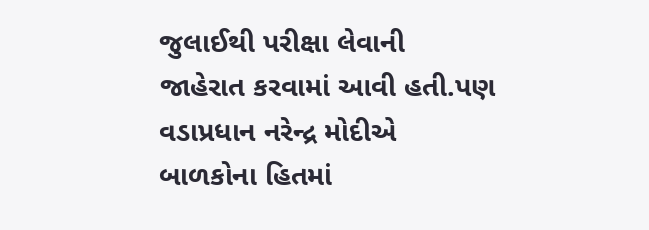જુલાઈથી પરીક્ષા લેવાની જાહેરાત કરવામાં આવી હતી.પણ વડાપ્રધાન નરેન્દ્ર મોદીએ બાળકોના હિતમાં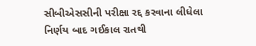સીબીએસસીની પરીક્ષા રદ્દ કરવાના લીધેલા નિર્ણય બાદ ગઈકાલ રાતથી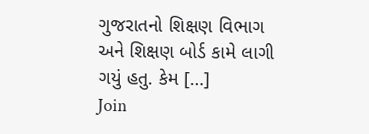ગુજરાતનો શિક્ષણ વિભાગ અને શિક્ષણ બોર્ડ કામે લાગી ગયું હતુ. કેમ […]
Join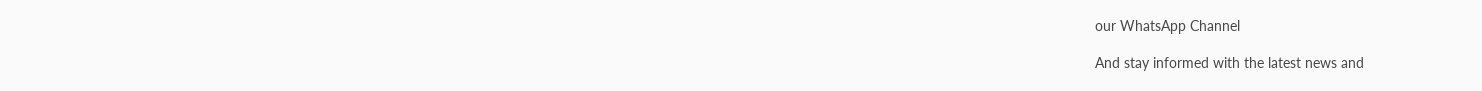our WhatsApp Channel

And stay informed with the latest news and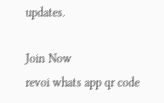updates.

Join Now
revoi whats app qr code